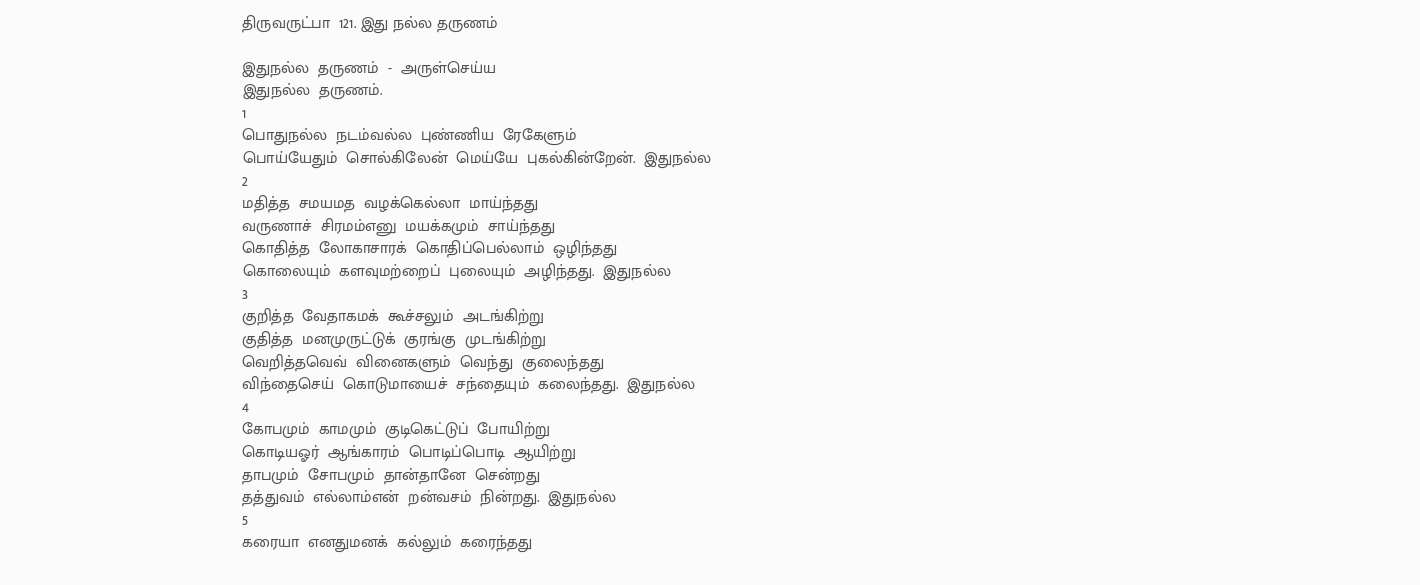திருவருட்பா  121. இது நல்ல தருணம்

இதுநல்ல  தருணம்  -  அருள்செய்ய
இதுநல்ல  தருணம்.
1
பொதுநல்ல  நடம்வல்ல  புண்ணிய  ரேகேளும்
பொய்யேதும்  சொல்கிலேன்  மெய்யே  புகல்கின்றேன்.  இதுநல்ல
2
மதித்த  சமயமத  வழக்கெல்லா  மாய்ந்தது
வருணாச்  சிரமம்எனு  மயக்கமும்  சாய்ந்தது
கொதித்த  லோகாசாரக்  கொதிப்பெல்லாம்  ஒழிந்தது
கொலையும்  களவுமற்றைப்  புலையும்  அழிந்தது.  இதுநல்ல
3
குறித்த  வேதாகமக்  கூச்சலும்  அடங்கிற்று
குதித்த  மனமுருட்டுக்  குரங்கு  முடங்கிற்று
வெறித்தவெவ்  வினைகளும்  வெந்து  குலைந்தது
விந்தைசெய்  கொடுமாயைச்  சந்தையும்  கலைந்தது.  இதுநல்ல
4
கோபமும்  காமமும்  குடிகெட்டுப்  போயிற்று
கொடியஓர்  ஆங்காரம்  பொடிப்பொடி  ஆயிற்று
தாபமும்  சோபமும்  தான்தானே  சென்றது
தத்துவம்  எல்லாம்என்  றன்வசம்  நின்றது.  இதுநல்ல
5
கரையா  எனதுமனக்  கல்லும்  கரைந்தது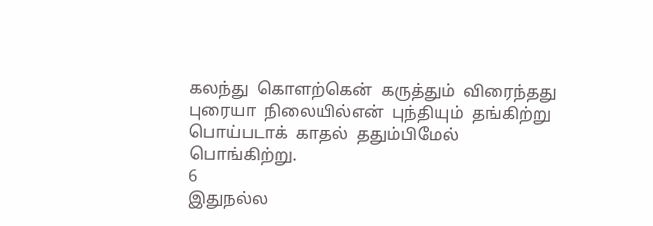கலந்து  கொளற்கென்  கருத்தும்  விரைந்தது
புரையா  நிலையில்என்  புந்தியும்  தங்கிற்று
பொய்படாக்  காதல்  ததும்பிமேல்  பொங்கிற்று.
6
இதுநல்ல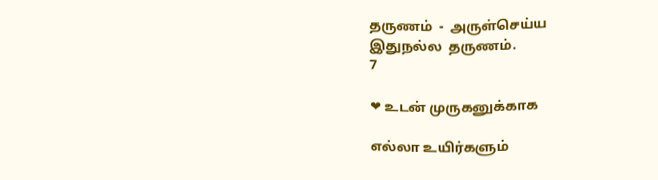தருணம்  -  அருள்செய்ய
இதுநல்ல  தருணம்.
7

❤ உடன் முருகனுக்காக

எல்லா உயிர்களும்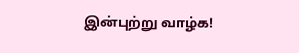இன்புற்று வாழ்க!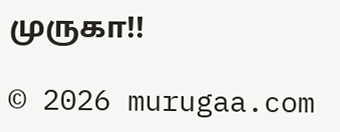முருகா!!

© 2026 murugaa.com